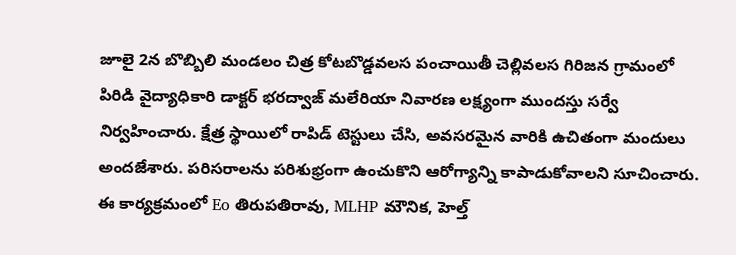జూలై 2న బొబ్బిలి మండలం చిత్ర కోటబొడ్డవలస పంచాయితీ చెల్లివలస గిరిజన గ్రామంలో పిరిడి వైద్యాధికారి డాక్టర్ భరద్వాజ్ మలేరియా నివారణ లక్ష్యంగా ముందస్తు సర్వే నిర్వహించారు. క్షేత్ర స్థాయిలో రాపిడ్ టెస్టులు చేసి, అవసరమైన వారికి ఉచితంగా మందులు అందజేశారు. పరిసరాలను పరిశుభ్రంగా ఉంచుకొని ఆరోగ్యాన్ని కాపాడుకోవాలని సూచించారు. ఈ కార్యక్రమంలో Eo తిరుపతిరావు, MLHP మౌనిక, హెల్త్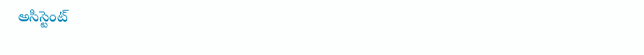అసిస్టెంట్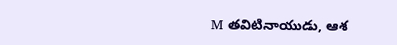M తవిటినాయుడు, ఆశ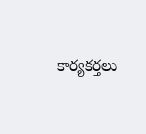కార్యకర్తలు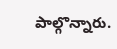పాల్గొన్నారు.